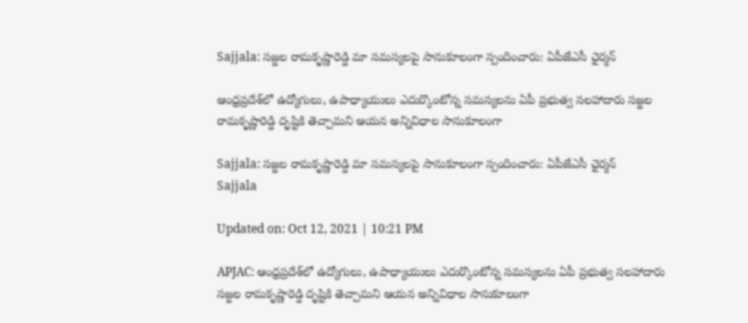Sajjala: సజ్జల రామకృష్ణారెడ్డి మా సమస్యలపై సానుకూలంగా స్పందించారు: ఏపీజేఎసీ ఛైర్మన్

ఆంధ్రప్రదేశ్‌లో ఉద్యోగులు, ఉపాధ్యాయులు ఎదుర్కొంటోన్న సమస్యలను ఏపీ ప్రభుత్వ సలహాదారు సజ్జల రామకృష్ణారెడ్డి దృష్టికి తెచ్చామని ఆయన అన్నివిధాల సానుకూలంగా

Sajjala: సజ్జల రామకృష్ణారెడ్డి మా సమస్యలపై సానుకూలంగా స్పందించారు: ఏపీజేఎసీ ఛైర్మన్
Sajjala

Updated on: Oct 12, 2021 | 10:21 PM

APJAC: ఆంధ్రప్రదేశ్‌లో ఉద్యోగులు, ఉపాధ్యాయులు ఎదుర్కొంటోన్న సమస్యలను ఏపీ ప్రభుత్వ సలహాదారు సజ్జల రామకృష్ణారెడ్డి దృష్టికి తెచ్చామని ఆయన అన్నివిధాల సానుకూలంగా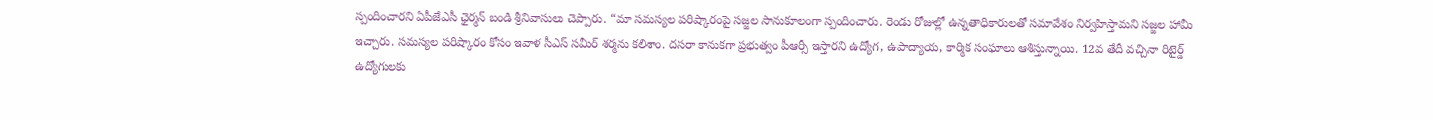స్పందించారని ఏపీజేఎసీ ఛైర్మన్ బండి శ్రీనివాసులు చెప్పారు. “మా సమస్యల పరిష్కారంపై సజ్జల సానుకూలంగా స్పందించారు. రెండు రోజుల్లో ఉన్నతాధికారులతో సమావేశం నిర్వహిస్తామని సజ్జల హామీ ఇచ్చారు. సమస్యల పరిష్కారం కోసం ఇవాళ సీఎస్ సమీర్ శర్మను కలిశాం. దసరా కానుకగా ప్రభుత్వం పీఆర్సీ ఇస్తారని ఉద్యోగ, ఉపాద్యాయ, కార్మిక సంఘాలు ఆశిస్తున్నాయి. 12వ తేదీ వచ్చినా రిటైర్డ్ ఉద్యోగులకు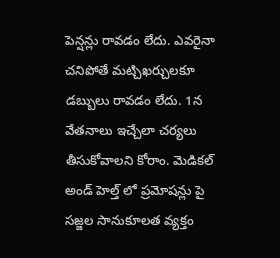పెన్షన్లు రావడం లేదు. ఎవరైనా చనిపోతే మట్చిఖర్చులకూ డబ్బులు రావడం లేదు. 1న వేతనాలు ఇచ్చేలా చర్యలు తీసుకోవాలని కోరాం. మెడికల్ అండ్ హెల్త్ లో ప్రమోషన్లు పై సజ్జల సానుకూలత వ్యక్తం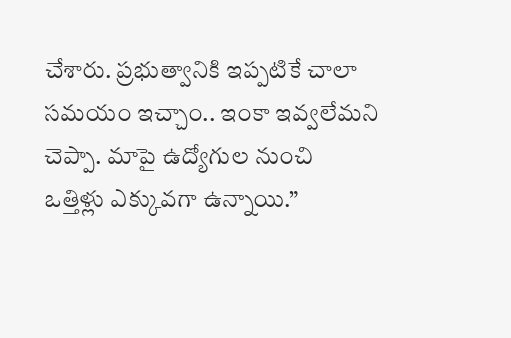చేశారు. ప్రభుత్వానికి ఇప్పటికే చాలా సమయం ఇచ్చాం.. ఇంకా ఇవ్వలేమని చెప్పా. మాపై ఉద్యోగుల నుంచి ఒత్తిళ్లు ఎక్కువగా ఉన్నాయి.”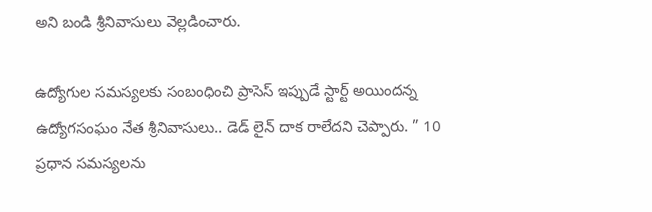అని బండి శ్రీనివాసులు వెల్లడించారు.

ఉద్యోగుల సమస్యలకు సంబంధించి ప్రాసెస్ ఇప్పుడే స్టార్ట్ అయిందన్న ఉద్యోగసంఘం నేత శ్రీనివాసులు.. డెడ్ లైన్ దాక రాలేదని చెప్పారు. ” 10 ప్రధాన సమస్యలను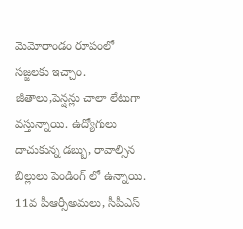మెమోరాండం రూపంలో సజ్జలకు ఇచ్చాం. జీతాలు,పెన్షన్లు చాలా లేటుగా వస్తున్నాయి. ఉద్యోగులు దాచుకున్న డబ్బు, రావాల్సిన బిల్లులు పెండింగ్ లో ఉన్నాయి. 11వ పీఆర్సీఅమలు, సీపీఎస్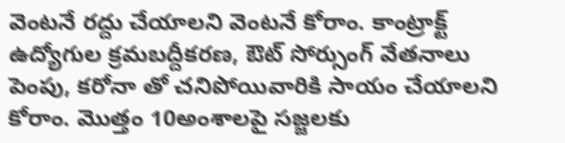వెంటనే రద్దు చేయాలని వెంటనే కోరాం. కాంట్రాక్ట్ ఉద్యోగుల క్రమబద్దీకరణ, ఔట్ సోర్సుంగ్ వేతనాలు పెంపు, కరోనా తో చనిపోయివారికి సాయం చేయాలని కోరాం. మొత్తం 10అంశాలపై సజ్జలకు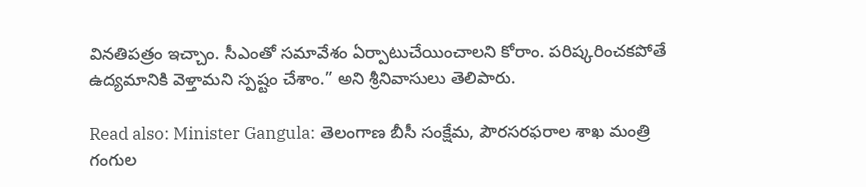వినతిపత్రం ఇచ్చాం. సీఎంతో సమావేశం ఏర్పాటుచేయించాలని కోరాం. పరిష్కరించకపోతే ఉద్యమానికి వెళ్తామని స్పష్టం చేశాం.” అని శ్రీనివాసులు తెలిపారు.

Read also: Minister Gangula: తెలంగాణ బీసీ సంక్షేమ, పౌరసరఫరాల శాఖ మంత్రి గంగుల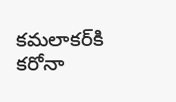కమలాకర్‌కి కరోనా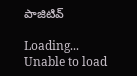పాజిటివ్

Loading...
Unable to load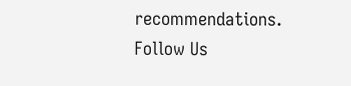recommendations.
Follow Us